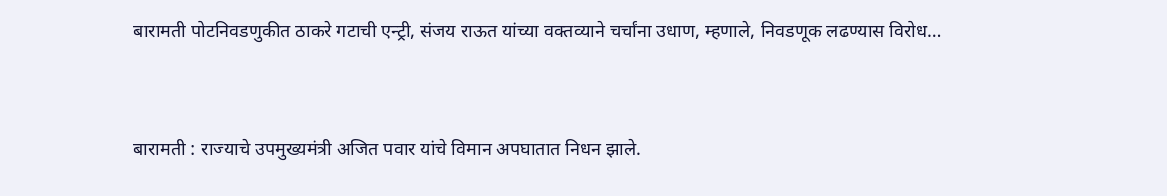बारामती पोटनिवडणुकीत ठाकरे गटाची एन्ट्री, संजय राऊत यांच्या वक्तव्याने चर्चांना उधाण, म्हणाले, निवडणूक लढण्यास विरोध…


बारामती : राज्याचे उपमुख्यमंत्री अजित पवार यांचे विमान अपघातात निधन झाले.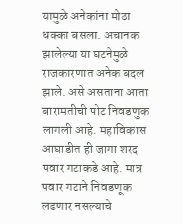यामुळे अनेकांना मोठा धक्का बसला. अचानक झालेल्या या घटनेमुळे राजकारणात अनेक बदल झाले. असे असताना आता बारामतीची पोट निवडणुक लागली आहे. महाविकास आघाडीत ही जागा शरद पवार गटाकडे आहे. मात्र पवार गटाने निवडणूक लढणार नसल्याचे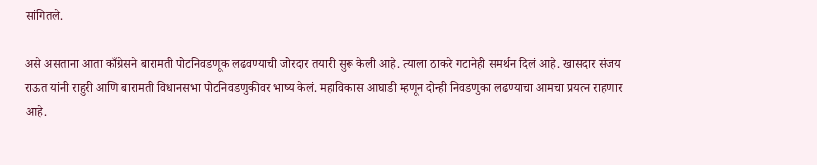सांगितले.

असे असताना आता काँग्रेसने बारामती पोटनिवडणूक लढवण्याची जोरदार तयारी सुरू केली आहे. त्याला ठाकरे गटानेही समर्थन दिलं आहे. खासदार संजय राऊत यांनी राहुरी आणि बारामती विधानसभा पोटनिवडणुकीवर भाष्य केलं. महाविकास आघाडी म्हणून दोन्ही निवडणुका लढण्याचा आमचा प्रयत्न राहणार आहे.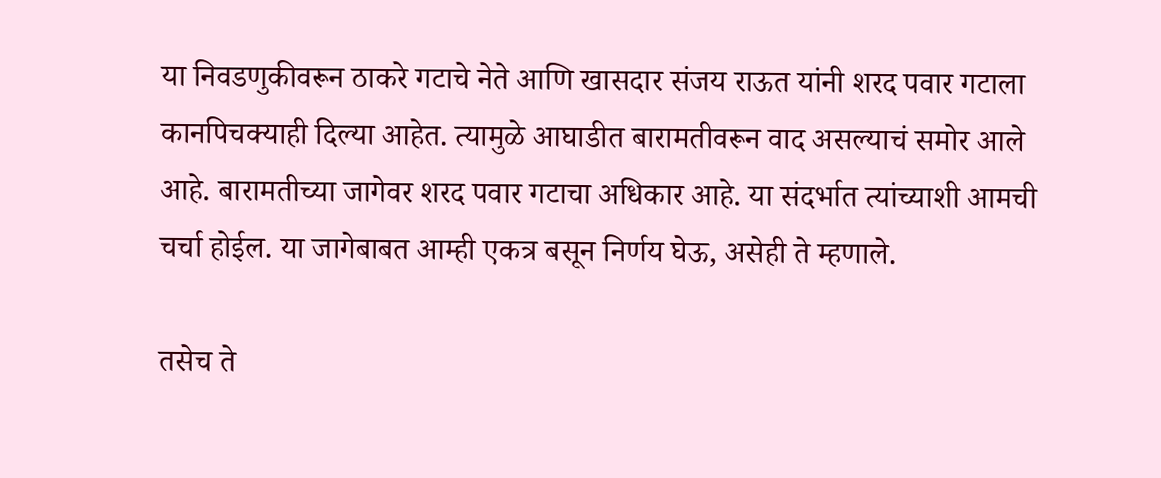या निवडणुकीवरून ठाकरे गटाचे नेते आणि खासदार संजय राऊत यांनी शरद पवार गटाला कानपिचक्याही दिल्या आहेत. त्यामुळे आघाडीत बारामतीवरून वाद असल्याचं समोर आले आहे. बारामतीच्या जागेवर शरद पवार गटाचा अधिकार आहे. या संदर्भात त्यांच्याशी आमची चर्चा होईल. या जागेबाबत आम्ही एकत्र बसून निर्णय घेऊ, असेही ते म्हणाले.

तसेच ते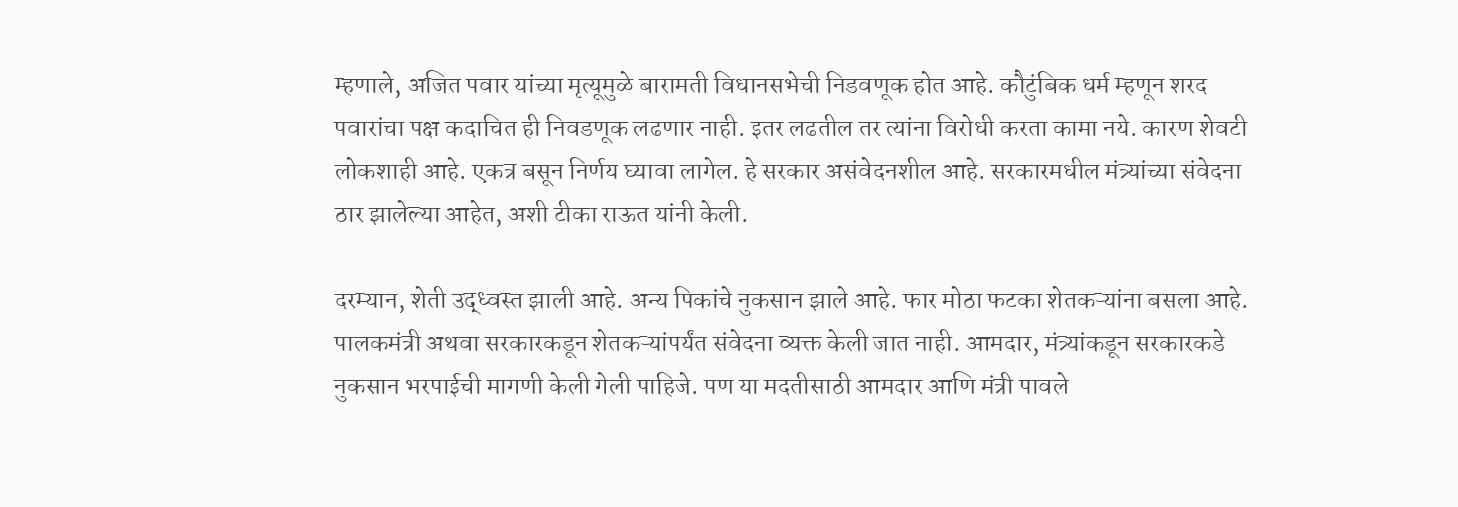म्हणाले, अजित पवार यांच्या मृत्यूमुळे बारामती विधानसभेची निडवणूक होत आहे. कौटुंबिक धर्म म्हणून शरद पवारांचा पक्ष कदाचित ही निवडणूक लढणार नाही. इतर लढतील तर त्यांना विरोधी करता कामा नये. कारण शेवटी लोकशाही आहे. एकत्र बसून निर्णय घ्यावा लागेल. हे सरकार असंवेदनशील आहे. सरकारमधील मंत्र्यांच्या संवेदना ठार झालेल्या आहेत, अशी टीका राऊत यांनी केली.

दरम्यान, शेती उद्ध्वस्त झाली आहे. अन्य पिकांचे नुकसान झाले आहे. फार मोठा फटका शेतकऱ्यांना बसला आहे. पालकमंत्री अथवा सरकारकडून शेतकऱ्यांपर्यंत संवेदना व्यक्त केली जात नाही. आमदार, मंत्र्यांकडून सरकारकडे नुकसान भरपाईची मागणी केली गेली पाहिजे. पण या मदतीसाठी आमदार आणि मंत्री पावले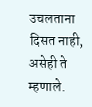उचलताना दिसत नाही, असेही ते म्हणाले.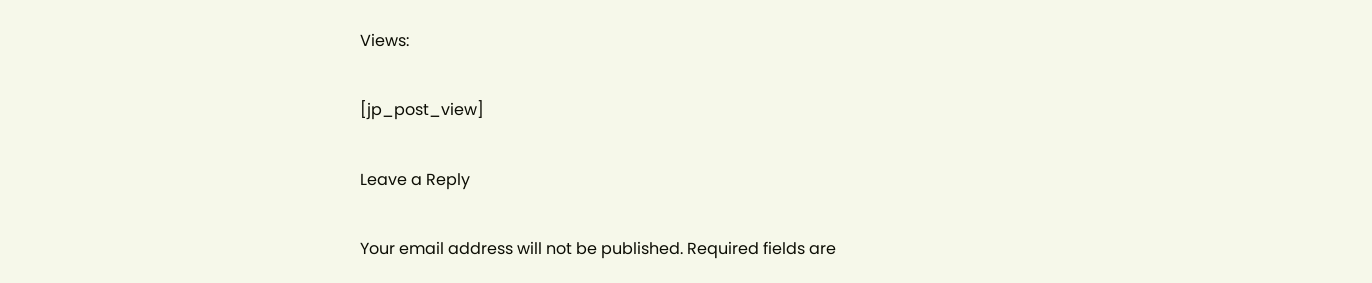Views:

[jp_post_view]

Leave a Reply

Your email address will not be published. Required fields are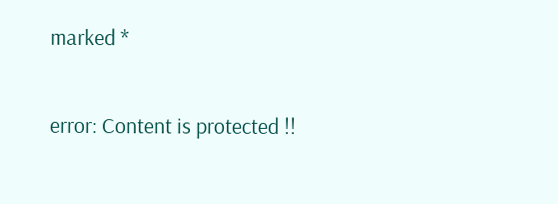marked *

error: Content is protected !!